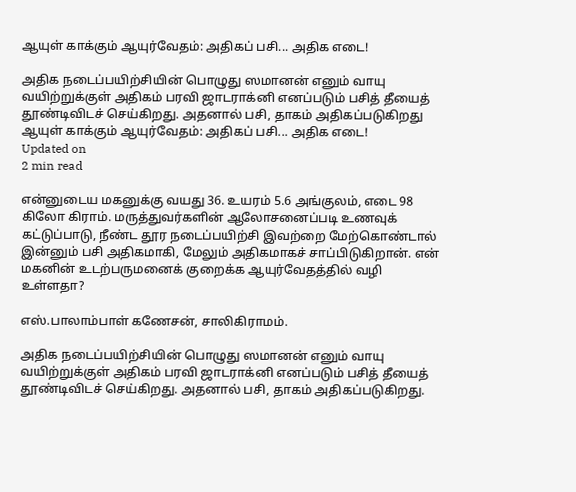ஆயுள் காக்கும் ஆயுர்வேதம்: அதிகப் பசி... அதிக எடை!

அதிக நடைப்பயிற்சியின் பொழுது ஸமானன் எனும் வாயு வயிற்றுக்குள் அதிகம் பரவி ஜாடராக்னி எனப்படும் பசித் தீயைத் தூண்டிவிடச் செய்கிறது. அதனால் பசி, தாகம் அதிகப்படுகிறது
ஆயுள் காக்கும் ஆயுர்வேதம்: அதிகப் பசி... அதிக எடை!
Updated on
2 min read

என்னுடைய மகனுக்கு வயது 36. உயரம் 5.6 அங்குலம், எடை 98 கிலோ கிராம். மருத்துவர்களின் ஆலோசனைப்படி உணவுக் கட்டுப்பாடு, நீண்ட தூர நடைப்பயிற்சி இவற்றை மேற்கொண்டால் இன்னும் பசி அதிகமாகி, மேலும் அதிகமாகச் சாப்பிடுகிறான். என் மகனின் உடற்பருமனைக் குறைக்க ஆயுர்வேதத்தில் வழி உள்ளதா?

எஸ்.பாலாம்பாள் கணேசன், சாலிகிராமம்.

அதிக நடைப்பயிற்சியின் பொழுது ஸமானன் எனும் வாயு வயிற்றுக்குள் அதிகம் பரவி ஜாடராக்னி எனப்படும் பசித் தீயைத் தூண்டிவிடச் செய்கிறது. அதனால் பசி, தாகம் அதிகப்படுகிறது.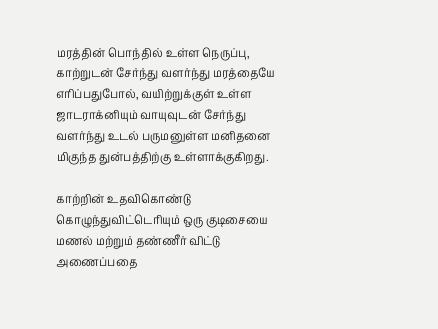மரத்தின் பொந்தில் உள்ள நெருப்பு, காற்றுடன் சேர்ந்து வளர்ந்து மரத்தையே எரிப்பதுபோல், வயிற்றுக்குள் உள்ள ஜாடராக்னியும் வாயுவுடன் சேர்ந்து வளர்ந்து உடல் பருமனுள்ள மனிதனை மிகுந்த துன்பத்திற்கு உள்ளாக்குகிறது.

காற்றின் உதவிகொண்டு கொழுந்துவிட்டெரியும் ஒரு குடிசையை மணல் மற்றும் தண்ணீர் விட்டு அணைப்பதை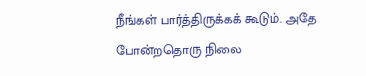நீங்கள் பார்த்திருக்கக் கூடும். அதே போன்றதொரு நிலை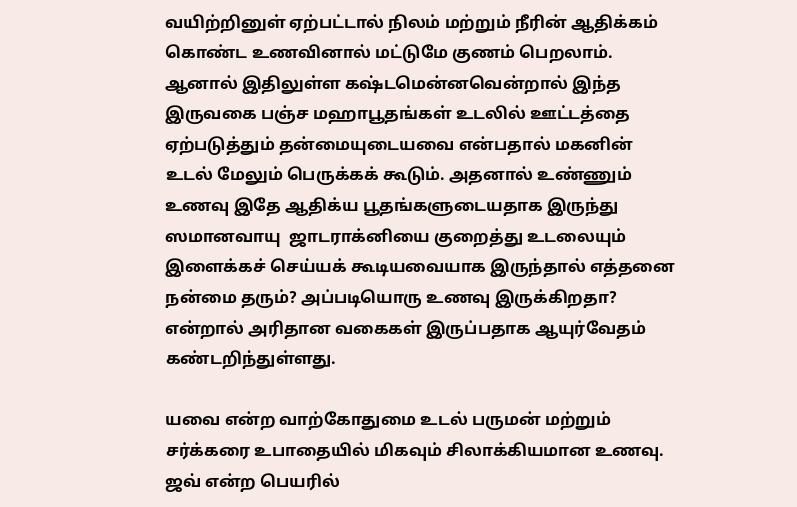வயிற்றினுள் ஏற்பட்டால் நிலம் மற்றும் நீரின் ஆதிக்கம் கொண்ட உணவினால் மட்டுமே குணம் பெறலாம். ஆனால் இதிலுள்ள கஷ்டமென்னவென்றால் இந்த இருவகை பஞ்ச மஹாபூதங்கள் உடலில் ஊட்டத்தை ஏற்படுத்தும் தன்மையுடையவை என்பதால் மகனின் உடல் மேலும் பெருக்கக் கூடும். அதனால் உண்ணும் உணவு இதே ஆதிக்ய பூதங்களுடையதாக இருந்து ஸமானவாயு  ஜாடராக்னியை குறைத்து உடலையும் இளைக்கச் செய்யக் கூடியவையாக இருந்தால் எத்தனை நன்மை தரும்? அப்படியொரு உணவு இருக்கிறதா? என்றால் அரிதான வகைகள் இருப்பதாக ஆயுர்வேதம் கண்டறிந்துள்ளது.

யவை என்ற வாற்கோதுமை உடல் பருமன் மற்றும் சர்க்கரை உபாதையில் மிகவும் சிலாக்கியமான உணவு. ஜவ் என்ற பெயரில்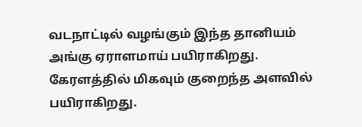வடநாட்டில் வழங்கும் இந்த தானியம் அங்கு ஏராளமாய் பயிராகிறது. கேரளத்தில் மிகவும் குறைந்த அளவில் பயிராகிறது.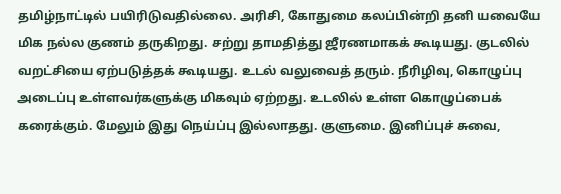தமிழ்நாட்டில் பயிரிடுவதில்லை. அரிசி, கோதுமை கலப்பின்றி தனி யவையே மிக நல்ல குணம் தருகிறது. சற்று தாமதித்து ஜீரணமாகக் கூடியது. குடலில் வறட்சியை ஏற்படுத்தக் கூடியது. உடல் வலுவைத் தரும். நீரிழிவு, கொழுப்பு அடைப்பு உள்ளவர்களுக்கு மிகவும் ஏற்றது. உடலில் உள்ள கொழுப்பைக் கரைக்கும். மேலும் இது நெய்ப்பு இல்லாதது. குளுமை. இனிப்புச் சுவை,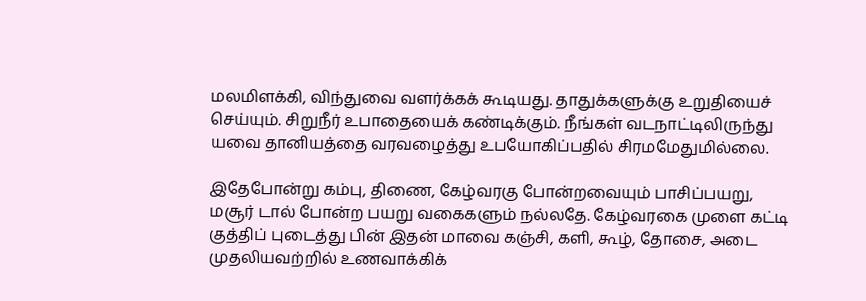மலமிளக்கி, விந்துவை வளர்க்கக் கூடியது. தாதுக்களுக்கு உறுதியைச் செய்யும். சிறுநீர் உபாதையைக் கண்டிக்கும். நீங்கள் வடநாட்டிலிருந்து யவை தானியத்தை வரவழைத்து உபயோகிப்பதில் சிரமமேதுமில்லை.

இதேபோன்று கம்பு, திணை, கேழ்வரகு போன்றவையும் பாசிப்பயறு, மசூர் டால் போன்ற பயறு வகைகளும் நல்லதே. கேழ்வரகை முளை கட்டி குத்திப் புடைத்து பின் இதன் மாவை கஞ்சி, களி, கூழ், தோசை, அடை முதலியவற்றில் உணவாக்கிக்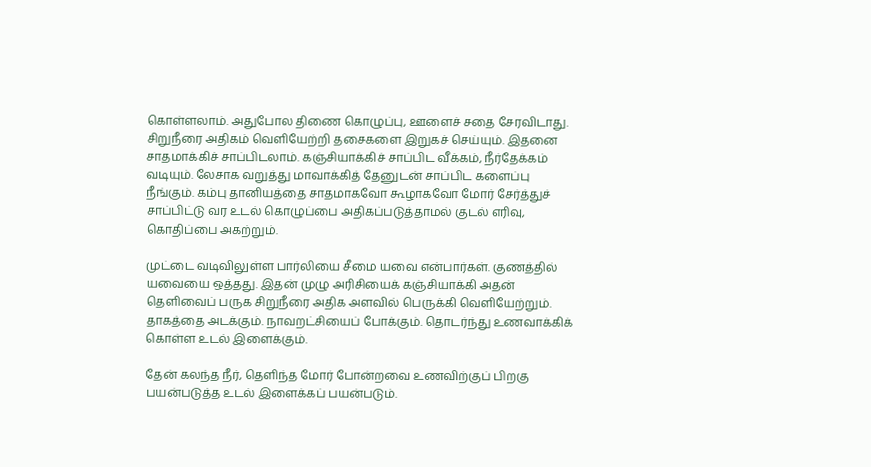கொள்ளலாம். அதுபோல திணை கொழுப்பு, ஊளைச் சதை சேரவிடாது. சிறுநீரை அதிகம் வெளியேற்றி தசைகளை இறுகச் செய்யும். இதனை சாதமாக்கிச் சாப்பிடலாம். கஞ்சியாக்கிச் சாப்பிட வீக்கம், நீர்தேக்கம் வடியும். லேசாக வறுத்து மாவாக்கித் தேனுடன் சாப்பிட களைப்பு நீங்கும். கம்பு தானியத்தை சாதமாகவோ கூழாகவோ மோர் சேர்த்துச் சாப்பிட்டு வர உடல் கொழுப்பை அதிகப்படுத்தாமல் குடல் எரிவு, கொதிப்பை அகற்றும்.

முட்டை வடிவிலுள்ள பார்லியை சீமை யவை என்பார்கள். குணத்தில் யவையை ஒத்தது. இதன் முழு அரிசியைக் கஞ்சியாக்கி அதன் தெளிவைப் பருக சிறுநீரை அதிக அளவில் பெருக்கி வெளியேற்றும். தாகத்தை அடக்கும். நாவறட்சியைப் போக்கும். தொடர்ந்து உணவாக்கிக் கொள்ள உடல் இளைக்கும்.

தேன் கலந்த நீர், தெளிந்த மோர் போன்றவை உணவிற்குப் பிறகு பயன்படுத்த உடல் இளைக்கப் பயன்படும்.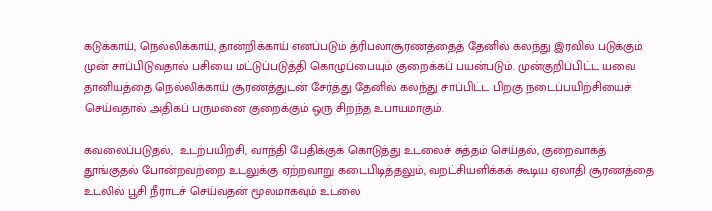கடுக்காய், நெல்லிக்காய், தான்றிக்காய் எனப்படும் த்ரிபலாசூரணத்தைத் தேனில் கலந்து இரவில் படுக்கும் முன் சாப்பிடுவதால் பசியை மட்டுப்படுத்தி கொழுப்பையும் குறைக்கப் பயன்படும். முன்குறிப்பிட்ட யவை தானியத்தை நெல்லிக்காய் சூரணத்துடன் சேர்த்து தேனில் கலந்து சாப்பிட்ட பிறகு நடைப்பயிற்சியைச் செய்வதால் அதிகப் பருமனை குறைக்கும் ஒரு சிறந்த உபாயமாகும்.

கவலைப்படுதல்,  உடற்பயிற்சி, வாந்தி பேதிக்குக் கொடுத்து உடலைச் சுத்தம் செய்தல், குறைவாகத் தூங்குதல் போன்றவற்றை உடலுக்கு ஏற்றவாறு கடைபிடித்தலும், வறட்சியளிக்கக் கூடிய ஏலாதி சூரணத்தை உடலில் பூசி நீராடச் செய்வதன் மூலமாகவும் உடலை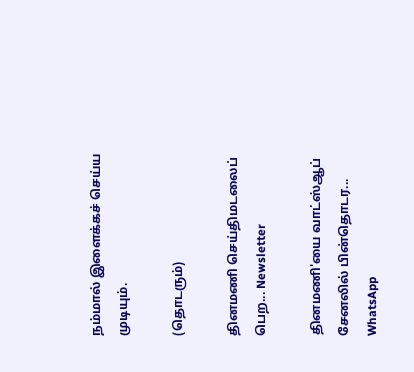நம்மால் இளைக்கச் செய்ய முடியும்.

(தொடரும்)

தினமணி செய்திமடலைப் பெற... Newsletter

தினமணி'யை வாட்ஸ்ஆப் சேனலில் பின்தொடர... WhatsApp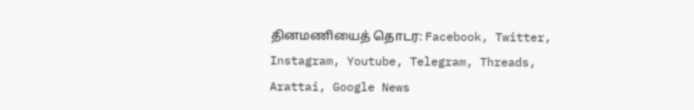தினமணியைத் தொடர: Facebook, Twitter, Instagram, Youtube, Telegram, Threads, Arattai, Google News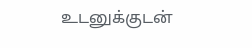உடனுக்குடன்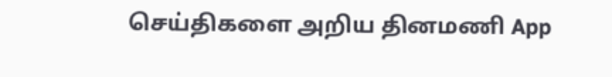செய்திகளை அறிய தினமணி App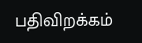பதிவிறக்கம்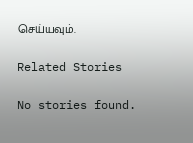செய்யவும்.

Related Stories

No stories found.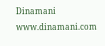Dinamani
www.dinamani.com